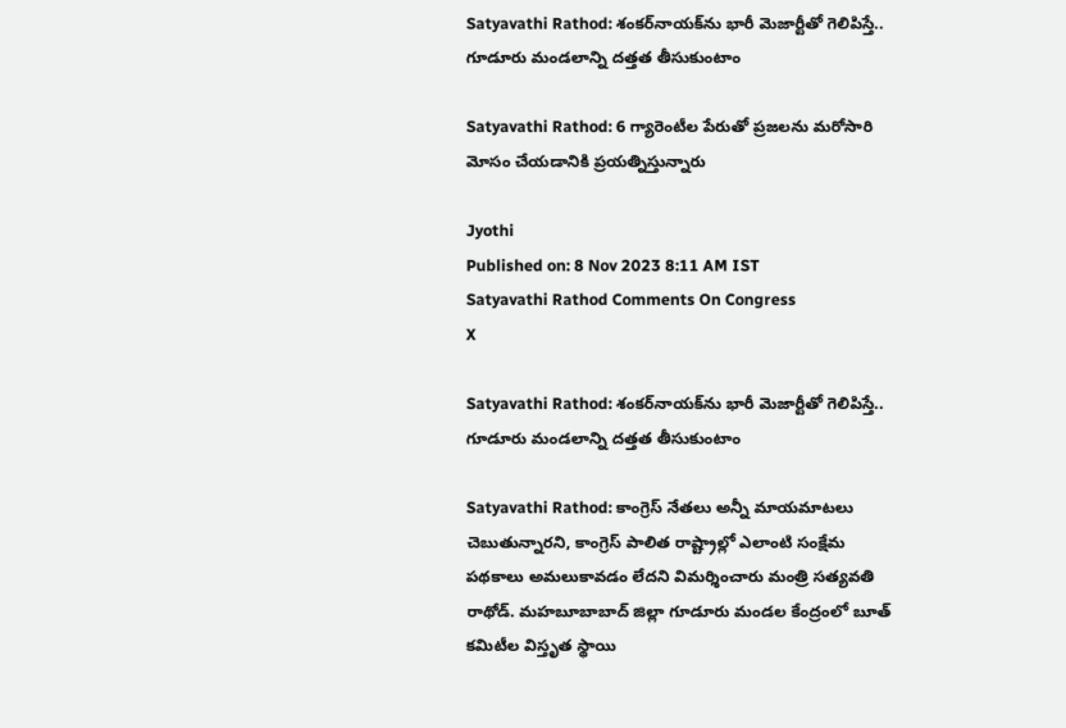Satyavathi Rathod: శంకర్‌నాయక్‌ను భారీ మెజార్టీతో గెలిపిస్తే.. గూడూరు మండలాన్ని దత్తత తీసుకుంటాం

Satyavathi Rathod: 6 గ్యారెంటీల పేరుతో ప్రజలను మరోసారి మోసం చేయడానికి ప్రయత్నిస్తున్నారు

Jyothi
Published on: 8 Nov 2023 8:11 AM IST
Satyavathi Rathod Comments On Congress
X

Satyavathi Rathod: శంకర్‌నాయక్‌ను భారీ మెజార్టీతో గెలిపిస్తే.. గూడూరు మండలాన్ని దత్తత తీసుకుంటాం

Satyavathi Rathod: కాంగ్రెస్‌ నేతలు అన్నీ మాయమాటలు చెబుతున్నారని, కాంగ్రెస్‌ పాలిత రాష్ట్రాల్లో ఎలాంటి సంక్షేమ పథకాలు అమలుకావడం లేదని విమర్శించారు మంత్రి సత్యవతి రాథోడ్. మహబూబాబాద్‌ జిల్లా గూడూరు మండల కేంద్రంలో బూత్‌ కమిటీల విస్తృత స్థాయి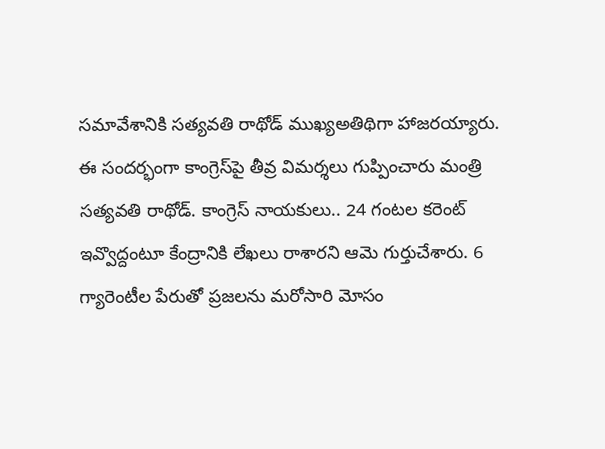సమావేశానికి సత్యవతి రాథోడ్‌ ముఖ్యఅతిథిగా హాజరయ్యారు. ఈ సందర్భంగా కాంగ్రెస్‌పై తీవ్ర విమర్శలు గుప్పించారు మంత్రి సత్యవతి రాథోడ్. కాంగ్రెస్‌ నాయకులు.. 24 గంటల కరెంట్‌ ఇవ్వొద్దంటూ కేంద్రానికి లేఖలు రాశారని ఆమె గుర్తుచేశారు. 6 గ్యారెంటీల పేరుతో ప్రజలను మరోసారి మోసం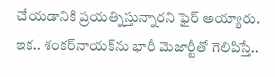చేయడానికి ప్రయత్నిస్తున్నారని ఫైర్‌ అయ్యారు. ఇక.. శంకర్‌నాయక్‌ను భారీ మెజార్టీతో గెలిపిస్తే..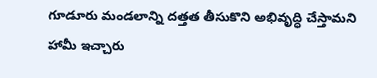గూడూరు మండలాన్ని దత్తత తీసుకొని అభివృద్ధి చేస్తామని హామీ ఇచ్చారు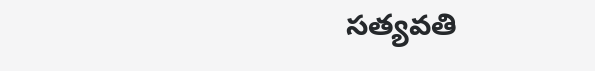సత్యవతి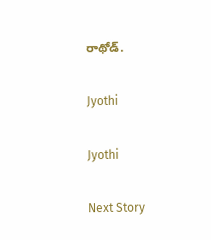రాథోడ్.

Jyothi

Jyothi

Next Story